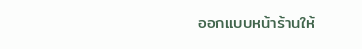ออกแบบหน้าร้านให้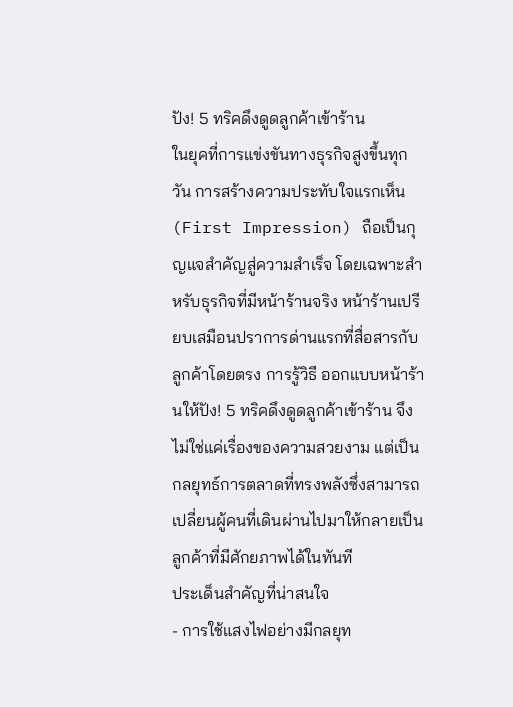ปัง! 5 ทริคดึงดูดลูกค้าเข้าร้าน
ในยุคที่การแข่งขันทางธุรกิจสูงขึ้นทุกวัน การสร้างความประทับใจแรกเห็น (First Impression) ถือเป็นกุญแจสำคัญสู่ความสำเร็จ โดยเฉพาะสำหรับธุรกิจที่มีหน้าร้านจริง หน้าร้านเปรียบเสมือนปราการด่านแรกที่สื่อสารกับลูกค้าโดยตรง การรู้วิธี ออกแบบหน้าร้านให้ปัง! 5 ทริคดึงดูดลูกค้าเข้าร้าน จึงไม่ใช่แค่เรื่องของความสวยงาม แต่เป็นกลยุทธ์การตลาดที่ทรงพลังซึ่งสามารถเปลี่ยนผู้คนที่เดินผ่านไปมาให้กลายเป็นลูกค้าที่มีศักยภาพได้ในทันที
ประเด็นสำคัญที่น่าสนใจ
- การใช้แสงไฟอย่างมีกลยุท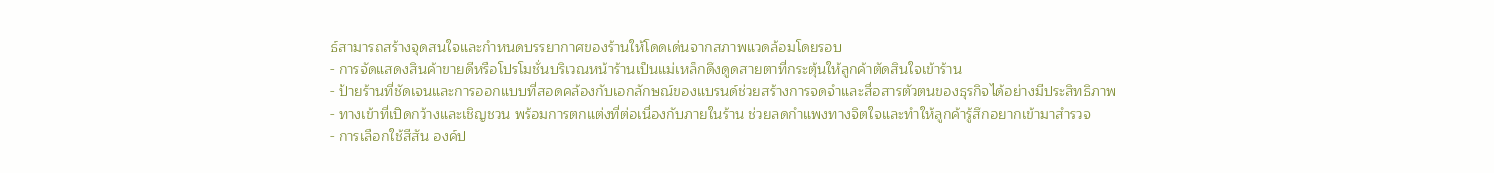ธ์สามารถสร้างจุดสนใจและกำหนดบรรยากาศของร้านให้โดดเด่นจากสภาพแวดล้อมโดยรอบ
- การจัดแสดงสินค้าขายดีหรือโปรโมชั่นบริเวณหน้าร้านเป็นแม่เหล็กดึงดูดสายตาที่กระตุ้นให้ลูกค้าตัดสินใจเข้าร้าน
- ป้ายร้านที่ชัดเจนและการออกแบบที่สอดคล้องกับเอกลักษณ์ของแบรนด์ช่วยสร้างการจดจำและสื่อสารตัวตนของธุรกิจได้อย่างมีประสิทธิภาพ
- ทางเข้าที่เปิดกว้างและเชิญชวน พร้อมการตกแต่งที่ต่อเนื่องกับภายในร้าน ช่วยลดกำแพงทางจิตใจและทำให้ลูกค้ารู้สึกอยากเข้ามาสำรวจ
- การเลือกใช้สีสัน องค์ป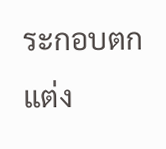ระกอบตกแต่ง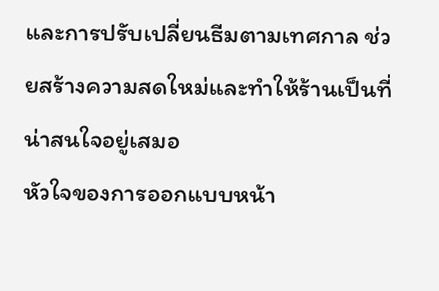และการปรับเปลี่ยนธีมตามเทศกาล ช่วยสร้างความสดใหม่และทำให้ร้านเป็นที่น่าสนใจอยู่เสมอ
หัวใจของการออกแบบหน้า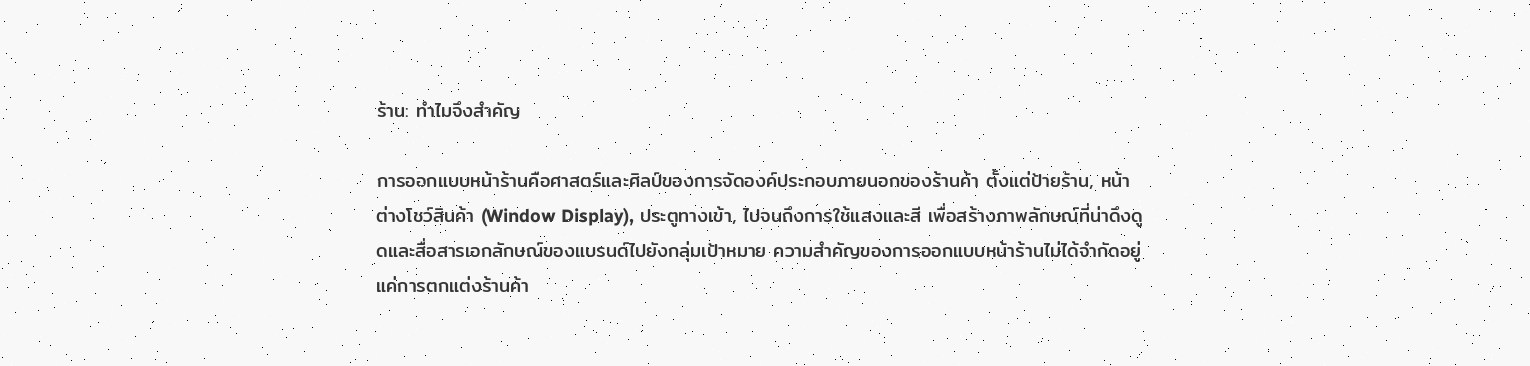ร้าน: ทำไมจึงสำคัญ

การออกแบบหน้าร้านคือศาสตร์และศิลป์ของการจัดองค์ประกอบภายนอกของร้านค้า ตั้งแต่ป้ายร้าน, หน้าต่างโชว์สินค้า (Window Display), ประตูทางเข้า, ไปจนถึงการใช้แสงและสี เพื่อสร้างภาพลักษณ์ที่น่าดึงดูดและสื่อสารเอกลักษณ์ของแบรนด์ไปยังกลุ่มเป้าหมาย ความสำคัญของการออกแบบหน้าร้านไม่ได้จำกัดอยู่แค่การตกแต่งร้านค้า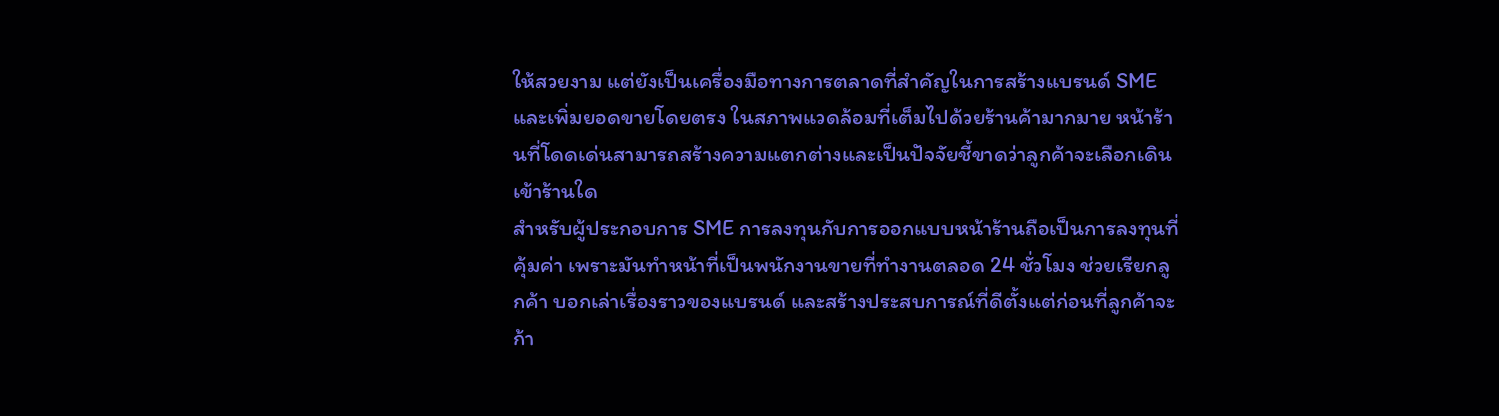ให้สวยงาม แต่ยังเป็นเครื่องมือทางการตลาดที่สำคัญในการสร้างแบรนด์ SME และเพิ่มยอดขายโดยตรง ในสภาพแวดล้อมที่เต็มไปด้วยร้านค้ามากมาย หน้าร้านที่โดดเด่นสามารถสร้างความแตกต่างและเป็นปัจจัยชี้ขาดว่าลูกค้าจะเลือกเดินเข้าร้านใด
สำหรับผู้ประกอบการ SME การลงทุนกับการออกแบบหน้าร้านถือเป็นการลงทุนที่คุ้มค่า เพราะมันทำหน้าที่เป็นพนักงานขายที่ทำงานตลอด 24 ชั่วโมง ช่วยเรียกลูกค้า บอกเล่าเรื่องราวของแบรนด์ และสร้างประสบการณ์ที่ดีตั้งแต่ก่อนที่ลูกค้าจะก้า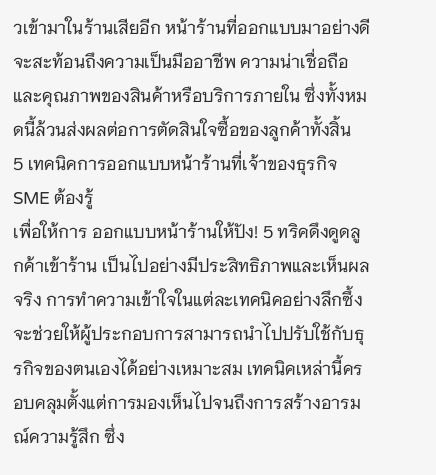วเข้ามาในร้านเสียอีก หน้าร้านที่ออกแบบมาอย่างดีจะสะท้อนถึงความเป็นมืออาชีพ ความน่าเชื่อถือ และคุณภาพของสินค้าหรือบริการภายใน ซึ่งทั้งหมดนี้ล้วนส่งผลต่อการตัดสินใจซื้อของลูกค้าทั้งสิ้น
5 เทคนิคการออกแบบหน้าร้านที่เจ้าของธุรกิจ SME ต้องรู้
เพื่อให้การ ออกแบบหน้าร้านให้ปัง! 5 ทริคดึงดูดลูกค้าเข้าร้าน เป็นไปอย่างมีประสิทธิภาพและเห็นผลจริง การทำความเข้าใจในแต่ละเทคนิคอย่างลึกซึ้งจะช่วยให้ผู้ประกอบการสามารถนำไปปรับใช้กับธุรกิจของตนเองได้อย่างเหมาะสม เทคนิคเหล่านี้ครอบคลุมตั้งแต่การมองเห็นไปจนถึงการสร้างอารมณ์ความรู้สึก ซึ่ง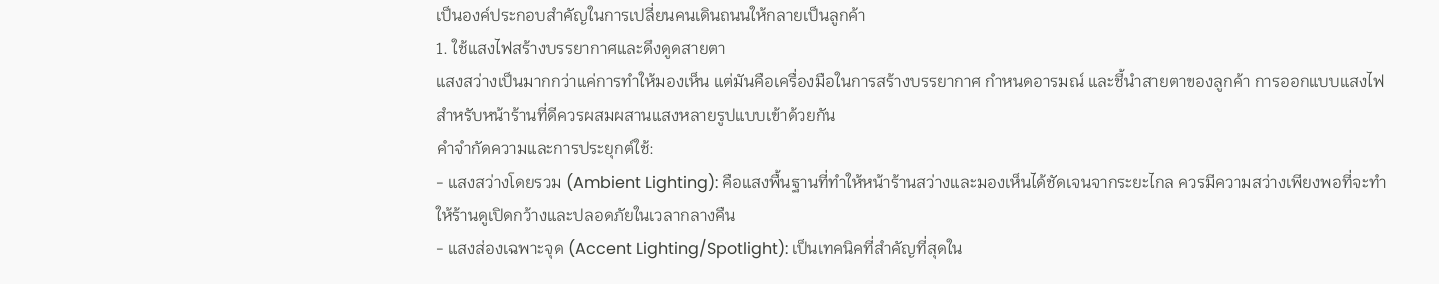เป็นองค์ประกอบสำคัญในการเปลี่ยนคนเดินถนนให้กลายเป็นลูกค้า
1. ใช้แสงไฟสร้างบรรยากาศและดึงดูดสายตา
แสงสว่างเป็นมากกว่าแค่การทำให้มองเห็น แต่มันคือเครื่องมือในการสร้างบรรยากาศ กำหนดอารมณ์ และชี้นำสายตาของลูกค้า การออกแบบแสงไฟสำหรับหน้าร้านที่ดีควรผสมผสานแสงหลายรูปแบบเข้าด้วยกัน
คำจำกัดความและการประยุกต์ใช้:
- แสงสว่างโดยรวม (Ambient Lighting): คือแสงพื้นฐานที่ทำให้หน้าร้านสว่างและมองเห็นได้ชัดเจนจากระยะไกล ควรมีความสว่างเพียงพอที่จะทำให้ร้านดูเปิดกว้างและปลอดภัยในเวลากลางคืน
- แสงส่องเฉพาะจุด (Accent Lighting/Spotlight): เป็นเทคนิคที่สำคัญที่สุดใน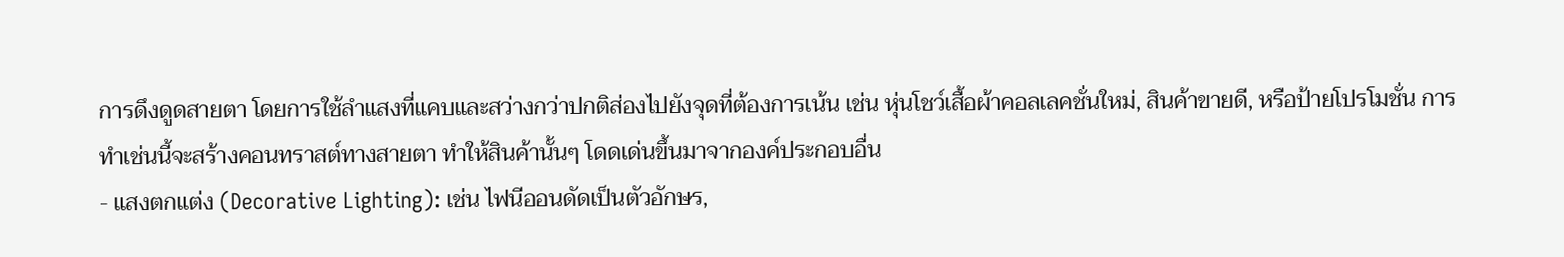การดึงดูดสายตา โดยการใช้ลำแสงที่แคบและสว่างกว่าปกติส่องไปยังจุดที่ต้องการเน้น เช่น หุ่นโชว์เสื้อผ้าคอลเลคชั่นใหม่, สินค้าขายดี, หรือป้ายโปรโมชั่น การทำเช่นนี้จะสร้างคอนทราสต์ทางสายตา ทำให้สินค้านั้นๆ โดดเด่นขึ้นมาจากองค์ประกอบอื่น
- แสงตกแต่ง (Decorative Lighting): เช่น ไฟนีออนดัดเป็นตัวอักษร,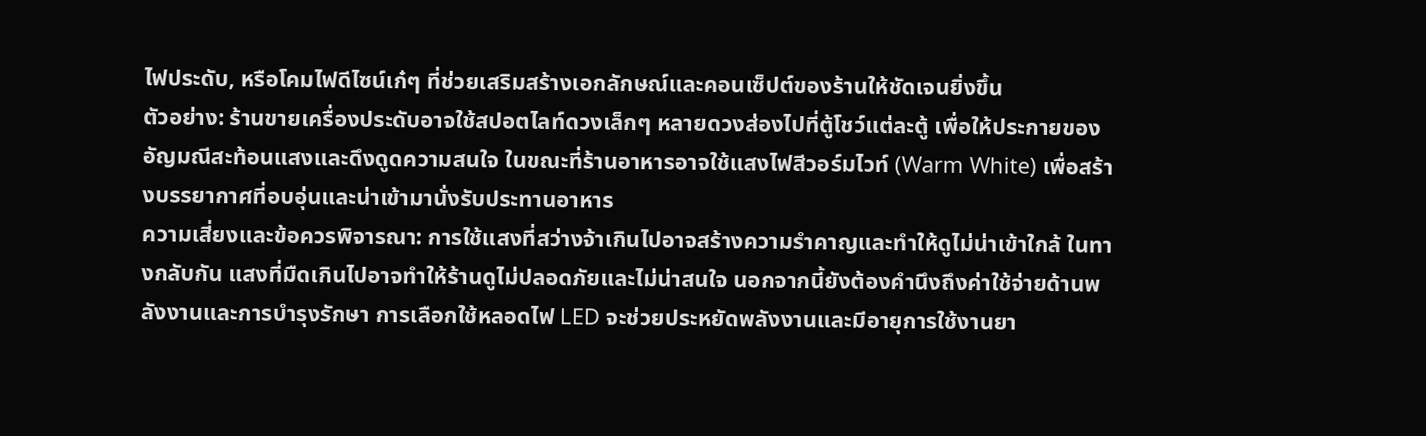ไฟประดับ, หรือโคมไฟดีไซน์เก๋ๆ ที่ช่วยเสริมสร้างเอกลักษณ์และคอนเซ็ปต์ของร้านให้ชัดเจนยิ่งขึ้น
ตัวอย่าง: ร้านขายเครื่องประดับอาจใช้สปอตไลท์ดวงเล็กๆ หลายดวงส่องไปที่ตู้โชว์แต่ละตู้ เพื่อให้ประกายของอัญมณีสะท้อนแสงและดึงดูดความสนใจ ในขณะที่ร้านอาหารอาจใช้แสงไฟสีวอร์มไวท์ (Warm White) เพื่อสร้างบรรยากาศที่อบอุ่นและน่าเข้ามานั่งรับประทานอาหาร
ความเสี่ยงและข้อควรพิจารณา: การใช้แสงที่สว่างจ้าเกินไปอาจสร้างความรำคาญและทำให้ดูไม่น่าเข้าใกล้ ในทางกลับกัน แสงที่มืดเกินไปอาจทำให้ร้านดูไม่ปลอดภัยและไม่น่าสนใจ นอกจากนี้ยังต้องคำนึงถึงค่าใช้จ่ายด้านพลังงานและการบำรุงรักษา การเลือกใช้หลอดไฟ LED จะช่วยประหยัดพลังงานและมีอายุการใช้งานยา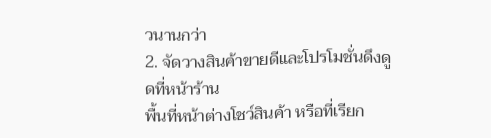วนานกว่า
2. จัดวางสินค้าขายดีและโปรโมชั่นดึงดูดที่หน้าร้าน
พื้นที่หน้าต่างโชว์สินค้า หรือที่เรียก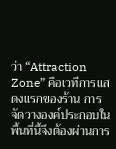ว่า “Attraction Zone” คือเวทีการแสดงแรกของร้าน การจัดวางองค์ประกอบในพื้นที่นี้จึงต้องผ่านการ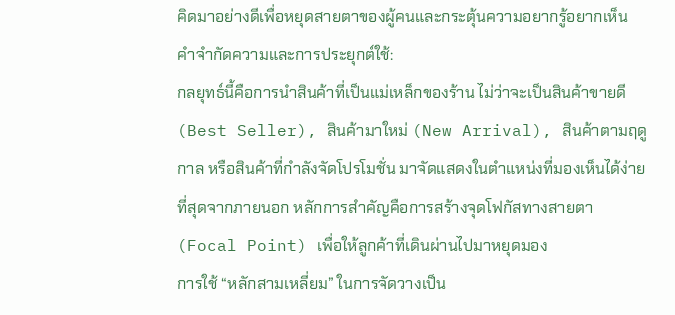คิดมาอย่างดีเพื่อหยุดสายตาของผู้คนและกระตุ้นความอยากรู้อยากเห็น
คำจำกัดความและการประยุกต์ใช้:
กลยุทธ์นี้คือการนำสินค้าที่เป็นแม่เหล็กของร้าน ไม่ว่าจะเป็นสินค้าขายดี (Best Seller), สินค้ามาใหม่ (New Arrival), สินค้าตามฤดูกาล หรือสินค้าที่กำลังจัดโปรโมชั่น มาจัดแสดงในตำแหน่งที่มองเห็นได้ง่ายที่สุดจากภายนอก หลักการสำคัญคือการสร้างจุดโฟกัสทางสายตา (Focal Point) เพื่อให้ลูกค้าที่เดินผ่านไปมาหยุดมอง
การใช้ “หลักสามเหลี่ยม” ในการจัดวางเป็น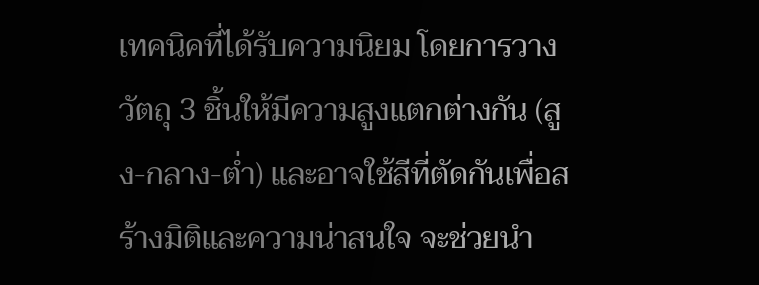เทคนิคที่ได้รับความนิยม โดยการวางวัตถุ 3 ชิ้นให้มีความสูงแตกต่างกัน (สูง-กลาง-ต่ำ) และอาจใช้สีที่ตัดกันเพื่อสร้างมิติและความน่าสนใจ จะช่วยนำ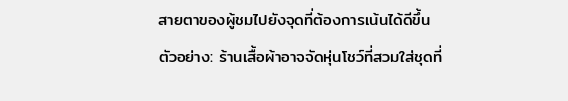สายตาของผู้ชมไปยังจุดที่ต้องการเน้นได้ดีขึ้น
ตัวอย่าง: ร้านเสื้อผ้าอาจจัดหุ่นโชว์ที่สวมใส่ชุดที่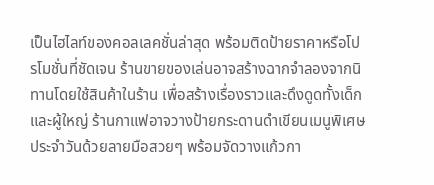เป็นไฮไลท์ของคอลเลคชั่นล่าสุด พร้อมติดป้ายราคาหรือโปรโมชั่นที่ชัดเจน ร้านขายของเล่นอาจสร้างฉากจำลองจากนิทานโดยใช้สินค้าในร้าน เพื่อสร้างเรื่องราวและดึงดูดทั้งเด็กและผู้ใหญ่ ร้านกาแฟอาจวางป้ายกระดานดำเขียนเมนูพิเศษประจำวันด้วยลายมือสวยๆ พร้อมจัดวางแก้วกา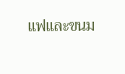แฟและขนม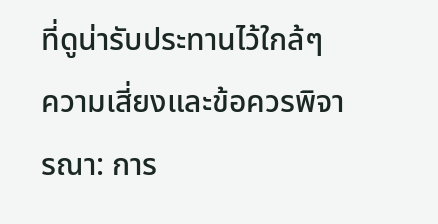ที่ดูน่ารับประทานไว้ใกล้ๆ
ความเสี่ยงและข้อควรพิจารณา: การ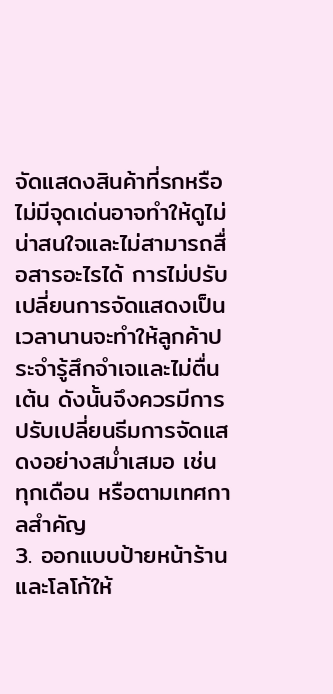จัดแสดงสินค้าที่รกหรือไม่มีจุดเด่นอาจทำให้ดูไม่น่าสนใจและไม่สามารถสื่อสารอะไรได้ การไม่ปรับเปลี่ยนการจัดแสดงเป็นเวลานานจะทำให้ลูกค้าประจำรู้สึกจำเจและไม่ตื่นเต้น ดังนั้นจึงควรมีการปรับเปลี่ยนธีมการจัดแสดงอย่างสม่ำเสมอ เช่น ทุกเดือน หรือตามเทศกาลสำคัญ
3. ออกแบบป้ายหน้าร้านและโลโก้ให้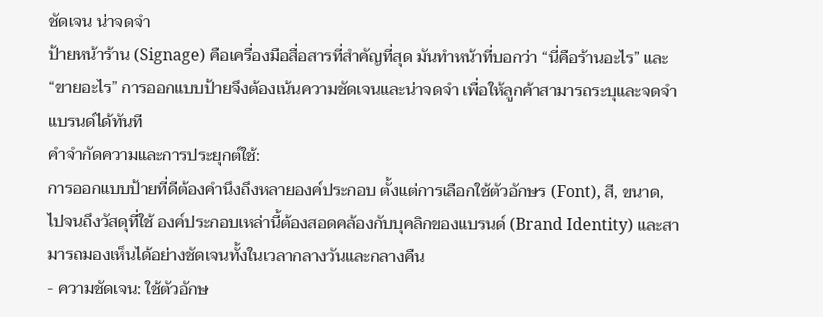ชัดเจน น่าจดจำ
ป้ายหน้าร้าน (Signage) คือเครื่องมือสื่อสารที่สำคัญที่สุด มันทำหน้าที่บอกว่า “นี่คือร้านอะไร” และ “ขายอะไร” การออกแบบป้ายจึงต้องเน้นความชัดเจนและน่าจดจำ เพื่อให้ลูกค้าสามารถระบุและจดจำแบรนด์ได้ทันที
คำจำกัดความและการประยุกต์ใช้:
การออกแบบป้ายที่ดีต้องคำนึงถึงหลายองค์ประกอบ ตั้งแต่การเลือกใช้ตัวอักษร (Font), สี, ขนาด, ไปจนถึงวัสดุที่ใช้ องค์ประกอบเหล่านี้ต้องสอดคล้องกับบุคลิกของแบรนด์ (Brand Identity) และสามารถมองเห็นได้อย่างชัดเจนทั้งในเวลากลางวันและกลางคืน
- ความชัดเจน: ใช้ตัวอักษ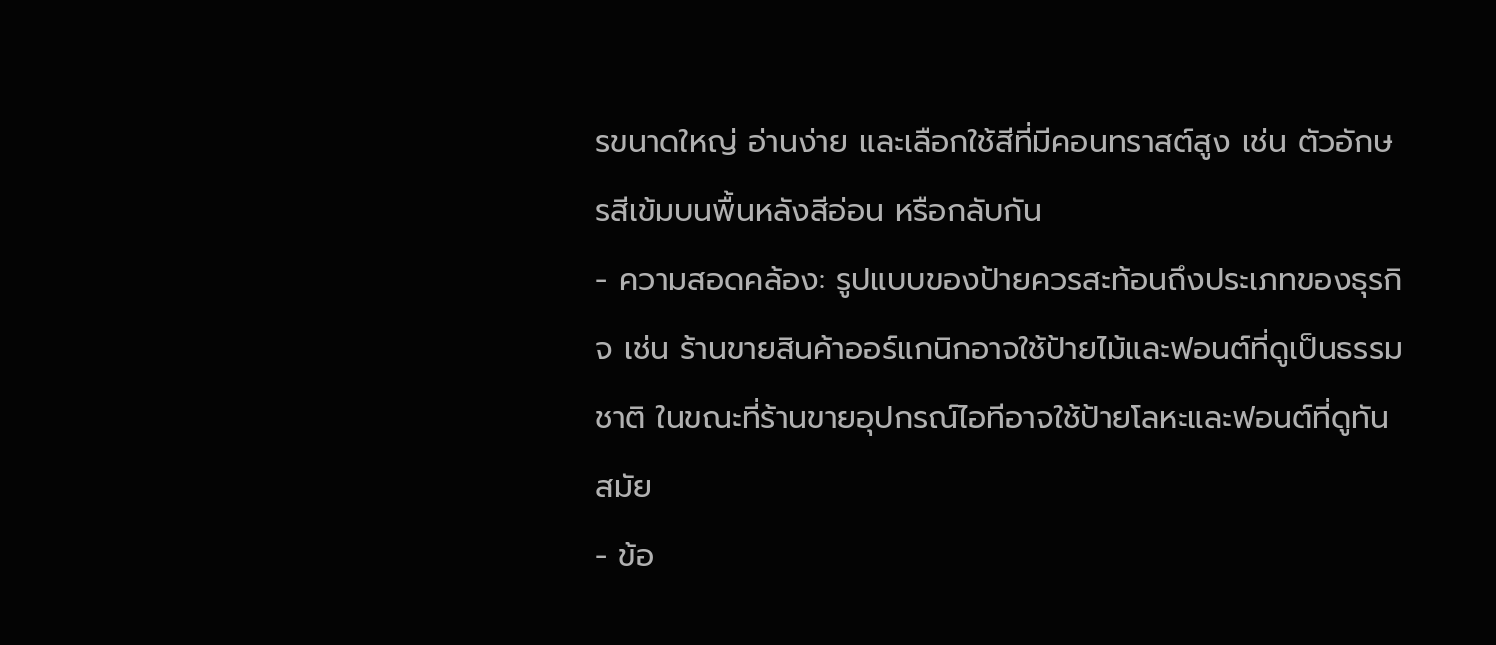รขนาดใหญ่ อ่านง่าย และเลือกใช้สีที่มีคอนทราสต์สูง เช่น ตัวอักษรสีเข้มบนพื้นหลังสีอ่อน หรือกลับกัน
- ความสอดคล้อง: รูปแบบของป้ายควรสะท้อนถึงประเภทของธุรกิจ เช่น ร้านขายสินค้าออร์แกนิกอาจใช้ป้ายไม้และฟอนต์ที่ดูเป็นธรรมชาติ ในขณะที่ร้านขายอุปกรณ์ไอทีอาจใช้ป้ายโลหะและฟอนต์ที่ดูทันสมัย
- ข้อ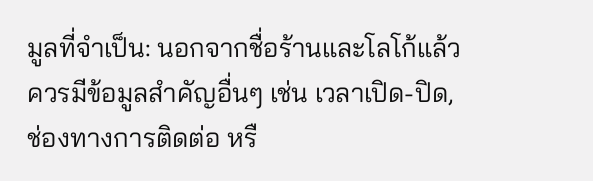มูลที่จำเป็น: นอกจากชื่อร้านและโลโก้แล้ว ควรมีข้อมูลสำคัญอื่นๆ เช่น เวลาเปิด-ปิด, ช่องทางการติดต่อ หรื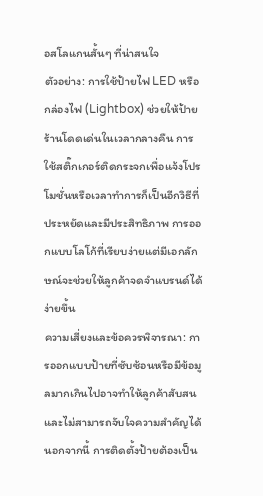อสโลแกนสั้นๆ ที่น่าสนใจ
ตัวอย่าง: การใช้ป้ายไฟ LED หรือกล่องไฟ (Lightbox) ช่วยให้ป้ายร้านโดดเด่นในเวลากลางคืน การใช้สติ๊กเกอร์ติดกระจกเพื่อแจ้งโปรโมชั่นหรือเวลาทำการก็เป็นอีกวิธีที่ประหยัดและมีประสิทธิภาพ การออกแบบโลโก้ที่เรียบง่ายแต่มีเอกลักษณ์จะช่วยให้ลูกค้าจดจำแบรนด์ได้ง่ายขึ้น
ความเสี่ยงและข้อควรพิจารณา: การออกแบบป้ายที่ซับซ้อนหรือมีข้อมูลมากเกินไปอาจทำให้ลูกค้าสับสนและไม่สามารถจับใจความสำคัญได้ นอกจากนี้ การติดตั้งป้ายต้องเป็น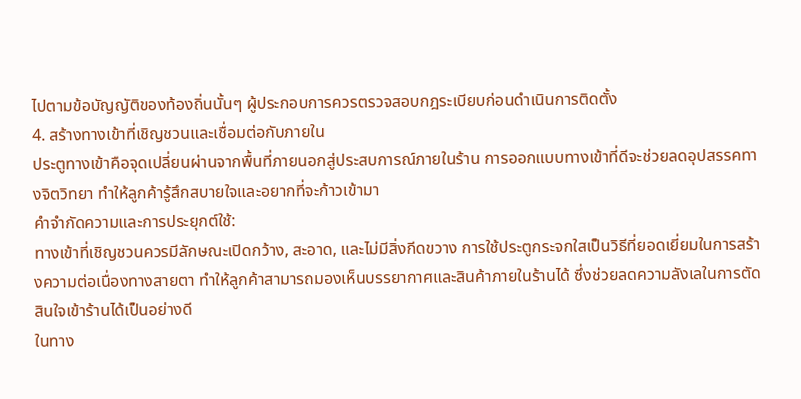ไปตามข้อบัญญัติของท้องถิ่นนั้นๆ ผู้ประกอบการควรตรวจสอบกฎระเบียบก่อนดำเนินการติดตั้ง
4. สร้างทางเข้าที่เชิญชวนและเชื่อมต่อกับภายใน
ประตูทางเข้าคือจุดเปลี่ยนผ่านจากพื้นที่ภายนอกสู่ประสบการณ์ภายในร้าน การออกแบบทางเข้าที่ดีจะช่วยลดอุปสรรคทางจิตวิทยา ทำให้ลูกค้ารู้สึกสบายใจและอยากที่จะก้าวเข้ามา
คำจำกัดความและการประยุกต์ใช้:
ทางเข้าที่เชิญชวนควรมีลักษณะเปิดกว้าง, สะอาด, และไม่มีสิ่งกีดขวาง การใช้ประตูกระจกใสเป็นวิธีที่ยอดเยี่ยมในการสร้างความต่อเนื่องทางสายตา ทำให้ลูกค้าสามารถมองเห็นบรรยากาศและสินค้าภายในร้านได้ ซึ่งช่วยลดความลังเลในการตัดสินใจเข้าร้านได้เป็นอย่างดี
ในทาง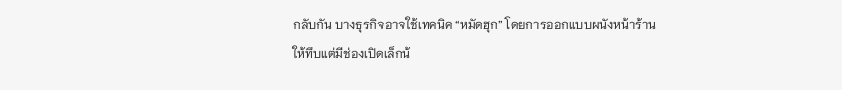กลับกัน บางธุรกิจอาจใช้เทคนิค “หมัดฮุก” โดยการออกแบบผนังหน้าร้านให้ทึบแต่มีช่องเปิดเล็กน้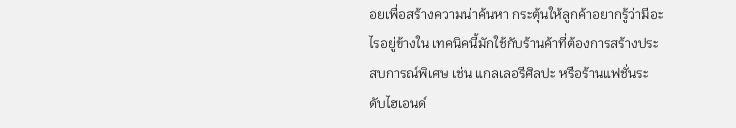อยเพื่อสร้างความน่าค้นหา กระตุ้นให้ลูกค้าอยากรู้ว่ามีอะไรอยู่ข้างใน เทคนิคนี้มักใช้กับร้านค้าที่ต้องการสร้างประสบการณ์พิเศษ เช่น แกลเลอรีศิลปะ หรือร้านแฟชั่นระดับไฮเอนด์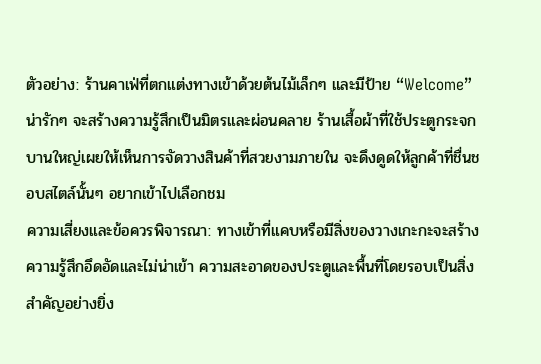ตัวอย่าง: ร้านคาเฟ่ที่ตกแต่งทางเข้าด้วยต้นไม้เล็กๆ และมีป้าย “Welcome” น่ารักๆ จะสร้างความรู้สึกเป็นมิตรและผ่อนคลาย ร้านเสื้อผ้าที่ใช้ประตูกระจกบานใหญ่เผยให้เห็นการจัดวางสินค้าที่สวยงามภายใน จะดึงดูดให้ลูกค้าที่ชื่นชอบสไตล์นั้นๆ อยากเข้าไปเลือกชม
ความเสี่ยงและข้อควรพิจารณา: ทางเข้าที่แคบหรือมีสิ่งของวางเกะกะจะสร้างความรู้สึกอึดอัดและไม่น่าเข้า ความสะอาดของประตูและพื้นที่โดยรอบเป็นสิ่งสำคัญอย่างยิ่ง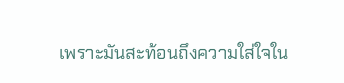เพราะมันสะท้อนถึงความใส่ใจใน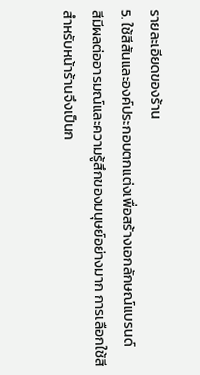รายละเอียดของร้าน
5. ใช้สีสันและองค์ประกอบตกแต่งเพื่อสร้างเอกลักษณ์แบรนด์
สีมีผลต่ออารมณ์และความรู้สึกของมนุษย์อย่างมาก การเลือกใช้สีสำหรับหน้าร้านจึงเป็นก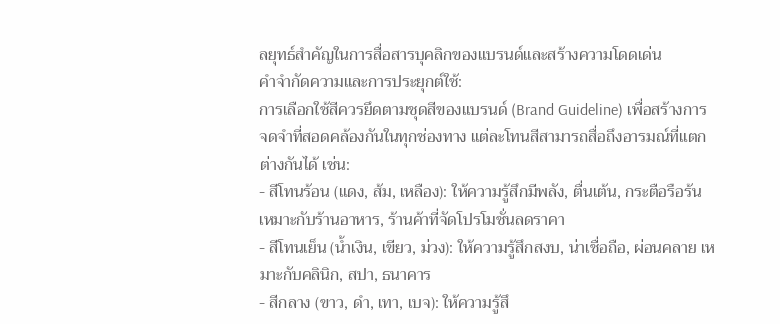ลยุทธ์สำคัญในการสื่อสารบุคลิกของแบรนด์และสร้างความโดดเด่น
คำจำกัดความและการประยุกต์ใช้:
การเลือกใช้สีควรยึดตามชุดสีของแบรนด์ (Brand Guideline) เพื่อสร้างการจดจำที่สอดคล้องกันในทุกช่องทาง แต่ละโทนสีสามารถสื่อถึงอารมณ์ที่แตกต่างกันได้ เช่น:
- สีโทนร้อน (แดง, ส้ม, เหลือง): ให้ความรู้สึกมีพลัง, ตื่นเต้น, กระตือรือร้น เหมาะกับร้านอาหาร, ร้านค้าที่จัดโปรโมชั่นลดราคา
- สีโทนเย็น (น้ำเงิน, เขียว, ม่วง): ให้ความรู้สึกสงบ, น่าเชื่อถือ, ผ่อนคลาย เหมาะกับคลินิก, สปา, ธนาคาร
- สีกลาง (ขาว, ดำ, เทา, เบจ): ให้ความรู้สึ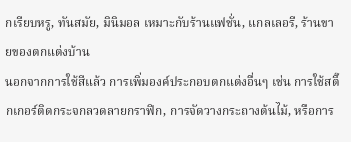กเรียบหรู, ทันสมัย, มินิมอล เหมาะกับร้านแฟชั่น, แกลเลอรี, ร้านขายของตกแต่งบ้าน
นอกจากการใช้สีแล้ว การเพิ่มองค์ประกอบตกแต่งอื่นๆ เช่น การใช้สติ๊กเกอร์ติดกระจกลวดลายกราฟิก, การจัดวางกระถางต้นไม้, หรือการ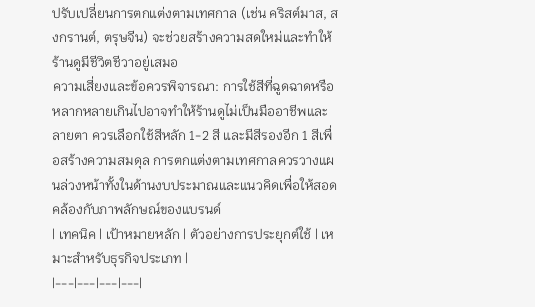ปรับเปลี่ยนการตกแต่งตามเทศกาล (เช่น คริสต์มาส, สงกรานต์, ตรุษจีน) จะช่วยสร้างความสดใหม่และทำให้ร้านดูมีชีวิตชีวาอยู่เสมอ
ความเสี่ยงและข้อควรพิจารณา: การใช้สีที่ฉูดฉาดหรือหลากหลายเกินไปอาจทำให้ร้านดูไม่เป็นมืออาชีพและลายตา ควรเลือกใช้สีหลัก 1-2 สี และมีสีรองอีก 1 สีเพื่อสร้างความสมดุล การตกแต่งตามเทศกาลควรวางแผนล่วงหน้าทั้งในด้านงบประมาณและแนวคิดเพื่อให้สอดคล้องกับภาพลักษณ์ของแบรนด์
| เทคนิค | เป้าหมายหลัก | ตัวอย่างการประยุกต์ใช้ | เหมาะสำหรับธุรกิจประเภท |
|---|---|---|---|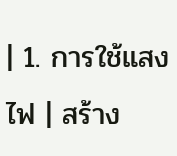| 1. การใช้แสงไฟ | สร้าง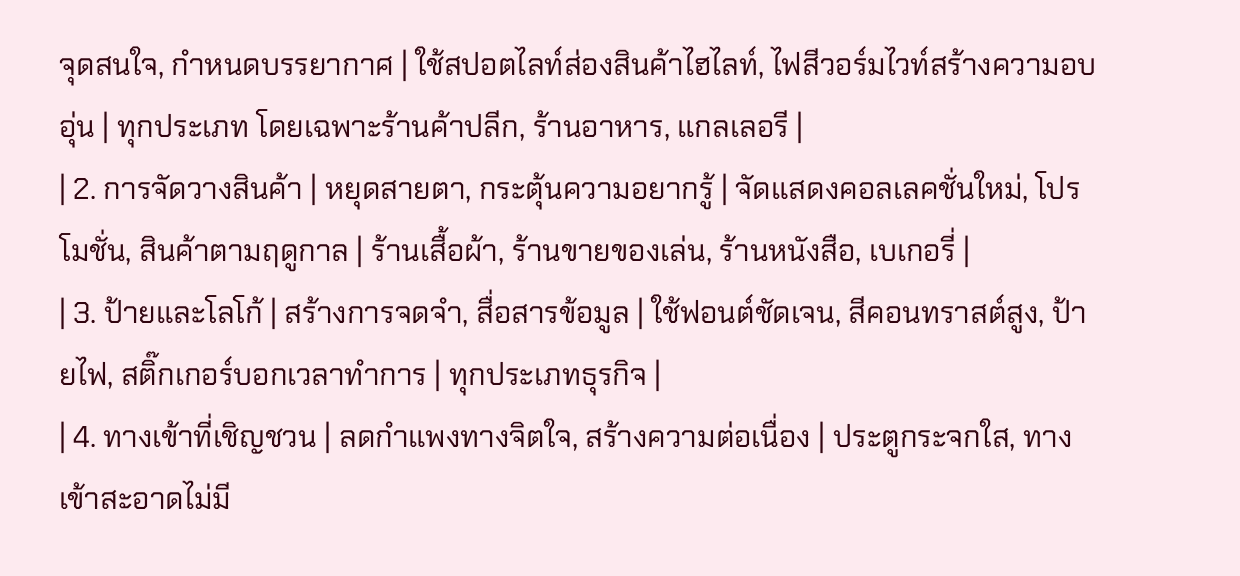จุดสนใจ, กำหนดบรรยากาศ | ใช้สปอตไลท์ส่องสินค้าไฮไลท์, ไฟสีวอร์มไวท์สร้างความอบอุ่น | ทุกประเภท โดยเฉพาะร้านค้าปลีก, ร้านอาหาร, แกลเลอรี |
| 2. การจัดวางสินค้า | หยุดสายตา, กระตุ้นความอยากรู้ | จัดแสดงคอลเลคชั่นใหม่, โปรโมชั่น, สินค้าตามฤดูกาล | ร้านเสื้อผ้า, ร้านขายของเล่น, ร้านหนังสือ, เบเกอรี่ |
| 3. ป้ายและโลโก้ | สร้างการจดจำ, สื่อสารข้อมูล | ใช้ฟอนต์ชัดเจน, สีคอนทราสต์สูง, ป้ายไฟ, สติ๊กเกอร์บอกเวลาทำการ | ทุกประเภทธุรกิจ |
| 4. ทางเข้าที่เชิญชวน | ลดกำแพงทางจิตใจ, สร้างความต่อเนื่อง | ประตูกระจกใส, ทางเข้าสะอาดไม่มี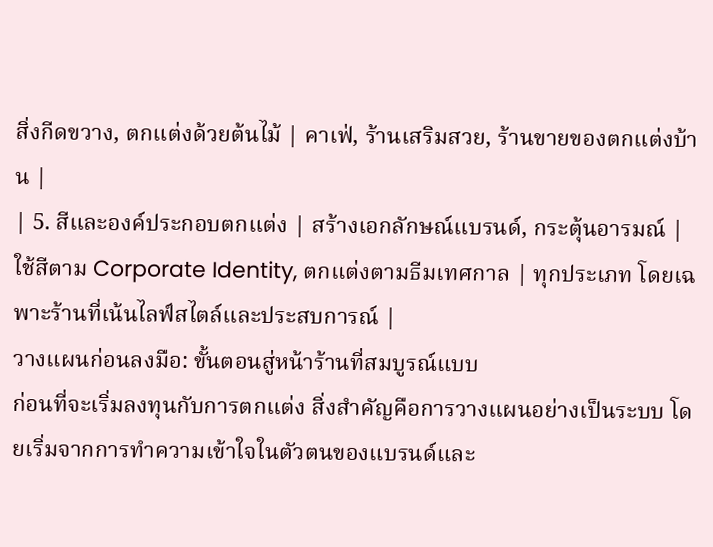สิ่งกีดขวาง, ตกแต่งด้วยต้นไม้ | คาเฟ่, ร้านเสริมสวย, ร้านขายของตกแต่งบ้าน |
| 5. สีและองค์ประกอบตกแต่ง | สร้างเอกลักษณ์แบรนด์, กระตุ้นอารมณ์ | ใช้สีตาม Corporate Identity, ตกแต่งตามธีมเทศกาล | ทุกประเภท โดยเฉพาะร้านที่เน้นไลฟ์สไตล์และประสบการณ์ |
วางแผนก่อนลงมือ: ขั้นตอนสู่หน้าร้านที่สมบูรณ์แบบ
ก่อนที่จะเริ่มลงทุนกับการตกแต่ง สิ่งสำคัญคือการวางแผนอย่างเป็นระบบ โดยเริ่มจากการทำความเข้าใจในตัวตนของแบรนด์และ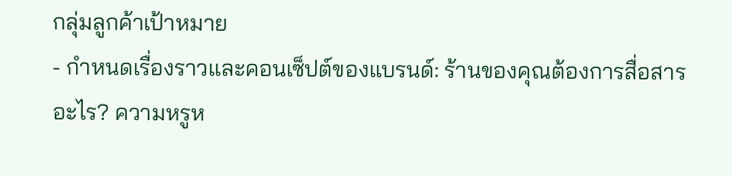กลุ่มลูกค้าเป้าหมาย
- กำหนดเรื่องราวและคอนเซ็ปต์ของแบรนด์: ร้านของคุณต้องการสื่อสารอะไร? ความหรูห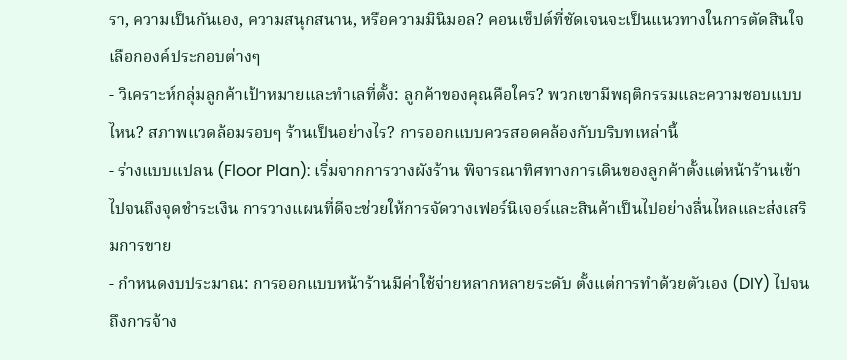รา, ความเป็นกันเอง, ความสนุกสนาน, หรือความมินิมอล? คอนเซ็ปต์ที่ชัดเจนจะเป็นแนวทางในการตัดสินใจเลือกองค์ประกอบต่างๆ
- วิเคราะห์กลุ่มลูกค้าเป้าหมายและทำเลที่ตั้ง: ลูกค้าของคุณคือใคร? พวกเขามีพฤติกรรมและความชอบแบบไหน? สภาพแวดล้อมรอบๆ ร้านเป็นอย่างไร? การออกแบบควรสอดคล้องกับบริบทเหล่านี้
- ร่างแบบแปลน (Floor Plan): เริ่มจากการวางผังร้าน พิจารณาทิศทางการเดินของลูกค้าตั้งแต่หน้าร้านเข้าไปจนถึงจุดชำระเงิน การวางแผนที่ดีจะช่วยให้การจัดวางเฟอร์นิเจอร์และสินค้าเป็นไปอย่างลื่นไหลและส่งเสริมการขาย
- กำหนดงบประมาณ: การออกแบบหน้าร้านมีค่าใช้จ่ายหลากหลายระดับ ตั้งแต่การทำด้วยตัวเอง (DIY) ไปจนถึงการจ้าง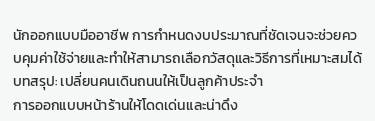นักออกแบบมืออาชีพ การกำหนดงบประมาณที่ชัดเจนจะช่วยควบคุมค่าใช้จ่ายและทำให้สามารถเลือกวัสดุและวิธีการที่เหมาะสมได้
บทสรุป: เปลี่ยนคนเดินถนนให้เป็นลูกค้าประจำ
การออกแบบหน้าร้านให้โดดเด่นและน่าดึง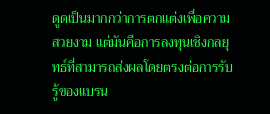ดูดเป็นมากกว่าการตกแต่งเพื่อความสวยงาม แต่มันคือการลงทุนเชิงกลยุทธ์ที่สามารถส่งผลโดยตรงต่อการรับรู้ของแบรน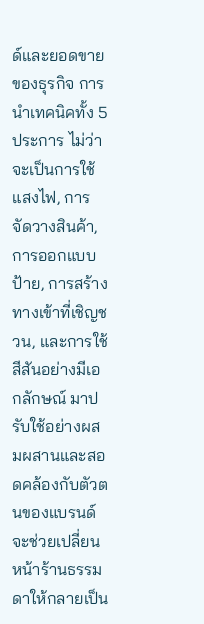ด์และยอดขายของธุรกิจ การนำเทคนิคทั้ง 5 ประการ ไม่ว่าจะเป็นการใช้แสงไฟ, การจัดวางสินค้า, การออกแบบป้าย, การสร้างทางเข้าที่เชิญชวน, และการใช้สีสันอย่างมีเอกลักษณ์ มาปรับใช้อย่างผสมผสานและสอดคล้องกับตัวตนของแบรนด์ จะช่วยเปลี่ยนหน้าร้านธรรมดาให้กลายเป็น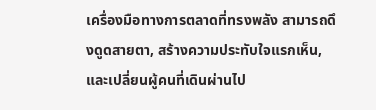เครื่องมือทางการตลาดที่ทรงพลัง สามารถดึงดูดสายตา, สร้างความประทับใจแรกเห็น, และเปลี่ยนผู้คนที่เดินผ่านไป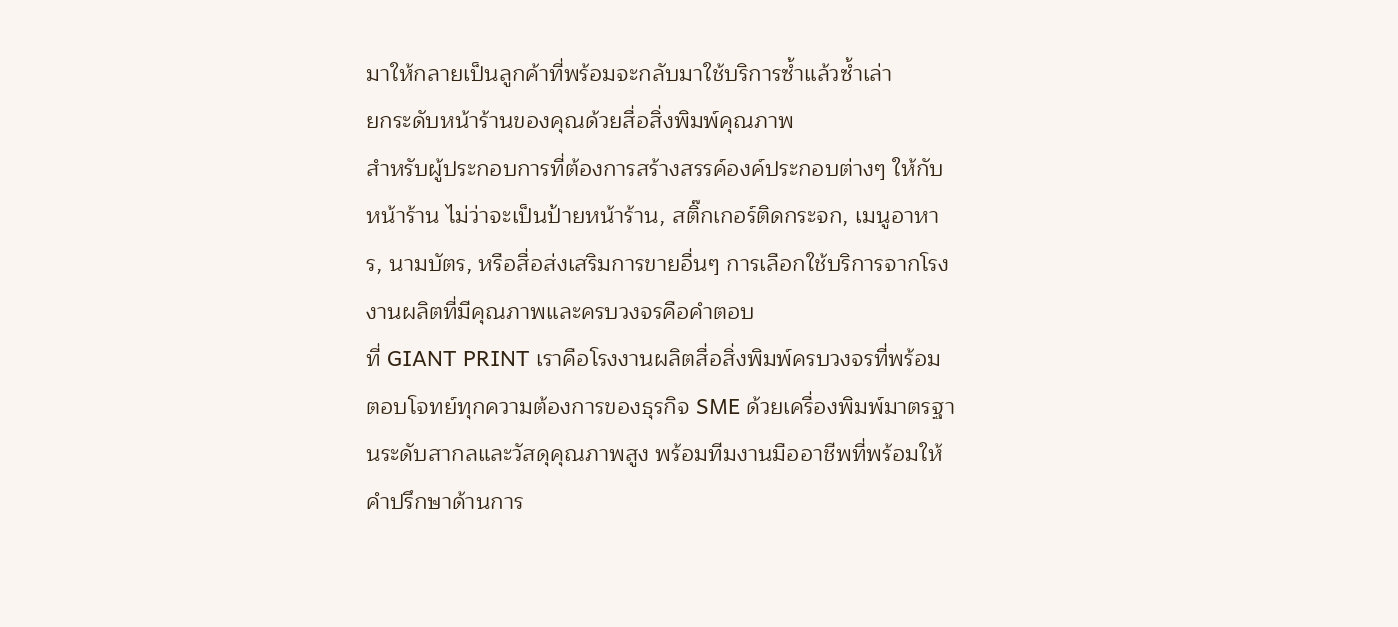มาให้กลายเป็นลูกค้าที่พร้อมจะกลับมาใช้บริการซ้ำแล้วซ้ำเล่า
ยกระดับหน้าร้านของคุณด้วยสื่อสิ่งพิมพ์คุณภาพ
สำหรับผู้ประกอบการที่ต้องการสร้างสรรค์องค์ประกอบต่างๆ ให้กับหน้าร้าน ไม่ว่าจะเป็นป้ายหน้าร้าน, สติ๊กเกอร์ติดกระจก, เมนูอาหาร, นามบัตร, หรือสื่อส่งเสริมการขายอื่นๆ การเลือกใช้บริการจากโรงงานผลิตที่มีคุณภาพและครบวงจรคือคำตอบ
ที่ GIANT PRINT เราคือโรงงานผลิตสื่อสิ่งพิมพ์ครบวงจรที่พร้อมตอบโจทย์ทุกความต้องการของธุรกิจ SME ด้วยเครื่องพิมพ์มาตรฐานระดับสากลและวัสดุคุณภาพสูง พร้อมทีมงานมืออาชีพที่พร้อมให้คำปรึกษาด้านการ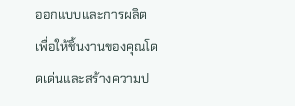ออกแบบและการผลิต เพื่อให้ชิ้นงานของคุณโดดเด่นและสร้างความป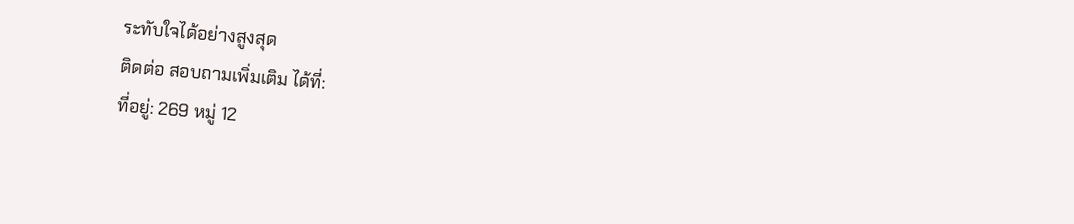ระทับใจได้อย่างสูงสุด
ติดต่อ สอบถามเพิ่มเติม ได้ที่:
ที่อยู่: 269 หมู่ 12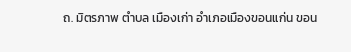ถ. มิตรภาพ ตำบล เมืองเก่า อำเภอเมืองขอนแก่น ขอน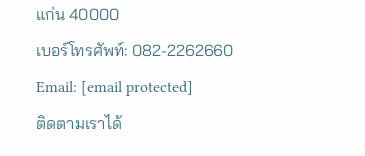แก่น 40000
เบอร์โทรศัพท์: 082-2262660
Email: [email protected]
ติดตามเราได้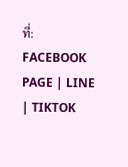ที่: FACEBOOK PAGE | LINE | TIKTOK